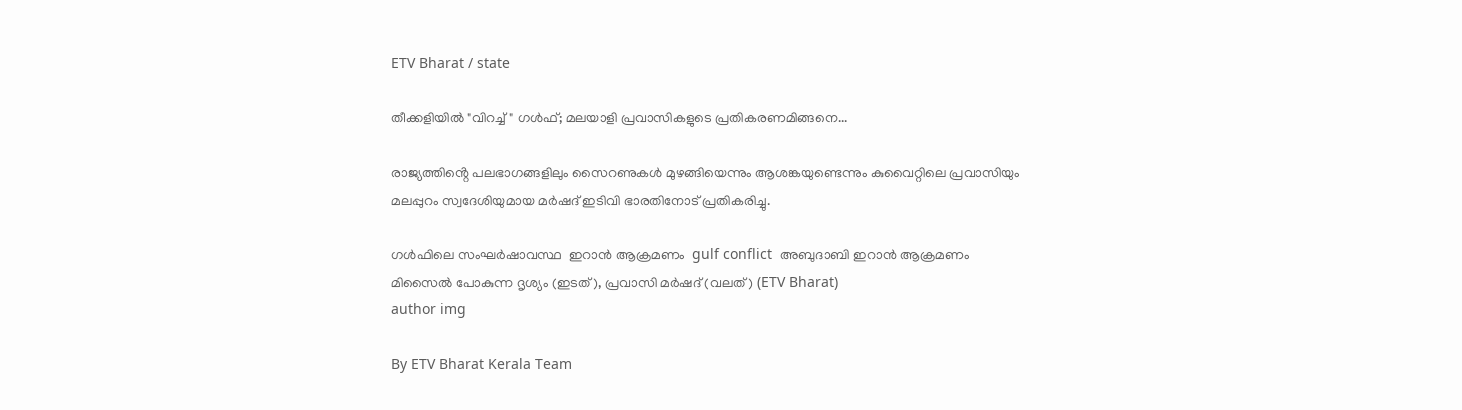ETV Bharat / state

തീക്കളിയില്‍ "വിറച്ച്" ഗള്‍ഫ്; മലയാളി പ്രവാസികളുടെ പ്രതികരണമിങ്ങനെ...

രാജ്യത്തിൻ്റെ പലഭാഗങ്ങളിലും സൈറണുകള്‍ മുഴങ്ങിയെന്നും ആശങ്കയുണ്ടെന്നും കുവൈറ്റിലെ പ്രവാസിയും മലപ്പുറം സ്വദേശിയുമായ മര്‍ഷദ് ഇടിവി ഭാരതിനോട് പ്രതികരിച്ചു.

ഗള്‍ഫിലെ സംഘര്‍ഷാവസ്ഥ  ഇറാൻ ആക്രമണം  gulf conflict  അബുദാബി ഇറാൻ ആക്രമണം
മിസൈല്‍ പോകുന്ന ദൃശ്യം (ഇടത്), പ്രവാസി മര്‍ഷദ് (വലത്) (ETV Bharat)
author img

By ETV Bharat Kerala Team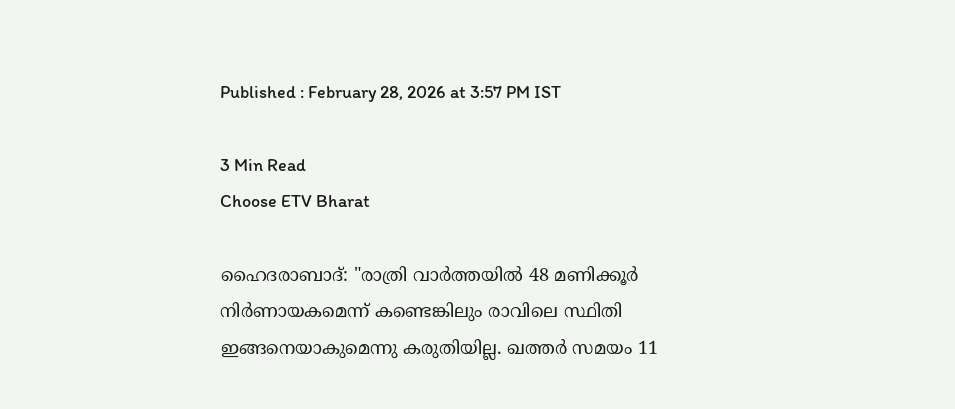Published : February 28, 2026 at 3:57 PM IST

3 Min Read
Choose ETV Bharat

ഹൈദരാബാദ്: "രാത്രി വാർത്തയിൽ 48 മണിക്കൂർ നിർണായകമെന്ന് കണ്ടെങ്കിലും രാവിലെ സ്ഥിതി ഇങ്ങനെയാകുമെന്നു കരുതിയില്ല. ഖത്തര്‍ സമയം 11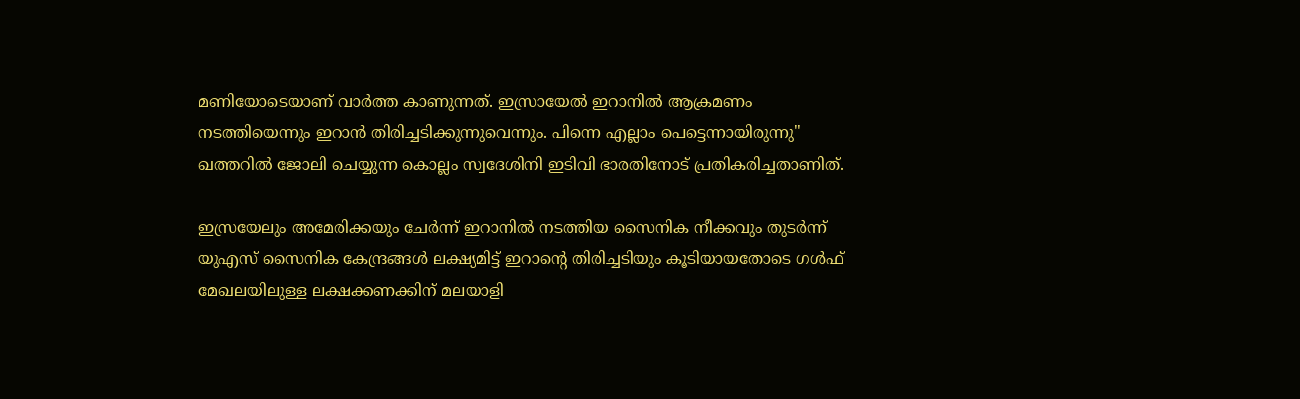മണിയോടെയാണ് വാർത്ത കാണുന്നത്. ഇസ്രായേൽ ഇറാനിൽ ആക്രമണം നടത്തിയെന്നും ഇറാൻ തിരിച്ചടിക്കുന്നുവെന്നും. പിന്നെ എല്ലാം പെട്ടെന്നായിരുന്നു" ഖത്തറില്‍ ജോലി ചെയ്യുന്ന കൊല്ലം സ്വദേശിനി ഇടിവി ഭാരതിനോട് പ്രതികരിച്ചതാണിത്.

ഇസ്രയേലും അമേരിക്കയും ചേർന്ന് ഇറാനിൽ നടത്തിയ സൈനിക നീക്കവും തുടര്‍ന്ന് യുഎസ് സൈനിക കേന്ദ്രങ്ങള്‍ ലക്ഷ്യമിട്ട് ഇറാൻ്റെ തിരിച്ചടിയും കൂടിയായതോടെ ഗൾഫ് മേഖലയിലുള്ള ലക്ഷക്കണക്കിന് മലയാളി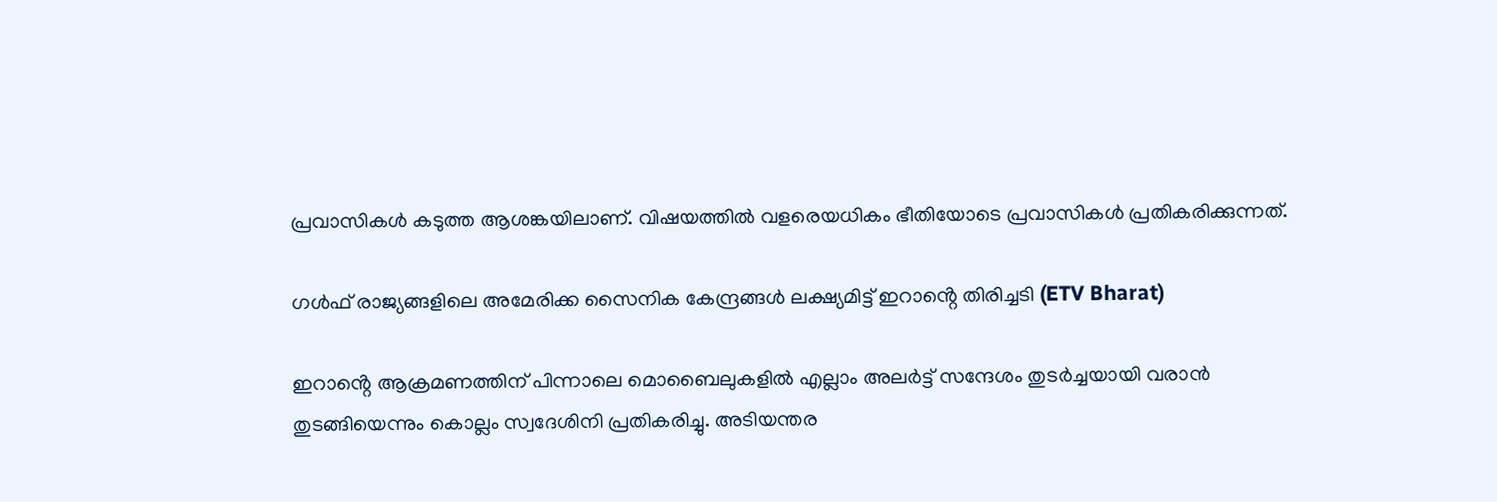പ്രവാസികൾ കടുത്ത ആശങ്കയിലാണ്. വിഷയത്തില്‍ വളരെയധികം ഭീതിയോടെ പ്രവാസികള്‍ പ്രതികരിക്കുന്നത്.

ഗള്‍ഫ് രാജ്യങ്ങളിലെ അമേരിക്ക സൈനിക കേന്ദ്രങ്ങള്‍ ലക്ഷ്യമിട്ട് ഇറാൻ്റെ തിരിച്ചടി (ETV Bharat)

ഇറാൻ്റെ ആക്രമണത്തിന് പിന്നാലെ മൊബൈലുകളിൽ എല്ലാം അലർട്ട് സന്ദേശം തുടർച്ചയായി വരാൻ തുടങ്ങിയെന്നും കൊല്ലം സ്വദേശിനി പ്രതികരിച്ചു. അടിയന്തര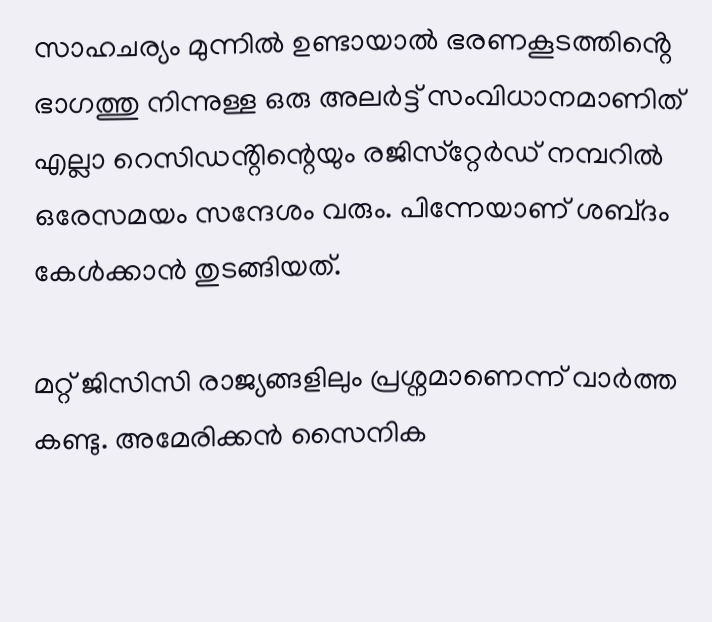സാഹചര്യം മുന്നിൽ ഉണ്ടായാൽ ഭരണകൂടത്തിൻ്റെ ഭാഗത്തു നിന്നുള്ള ഒരു അലര്‍ട്ട് സംവിധാനമാണിത് എല്ലാ റെസിഡൻ്റിന്റെയും രജിസ്‌റ്റേർഡ് നമ്പറിൽ ഒരേസമയം സന്ദേശം വരും. പിന്നേയാണ് ശബ്‌ദം കേൾക്കാൻ തുടങ്ങിയത്.

മറ്റ് ജിസിസി രാജ്യങ്ങളിലും പ്രശ്നമാണെന്ന് വാർത്ത കണ്ടു. അമേരിക്കൻ സൈനിക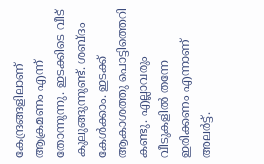കേന്ദ്രങ്ങളിലാണ് ആക്രമണം എന്ന് തോന്നുന്നു. ഇടക്കിടെ വീട് കുലുങ്ങുന്നുണ്ട്. ശബ്‌ദം കേൾക്കാം. ഇടക്ക് ആകാശത്തു പൊട്ടിത്തെറി കണ്ടു. എല്ലാവരും വീടുകളിൽ തന്നേ ഇരിക്കണം എന്നാണ് അലര്‍ട്ട്.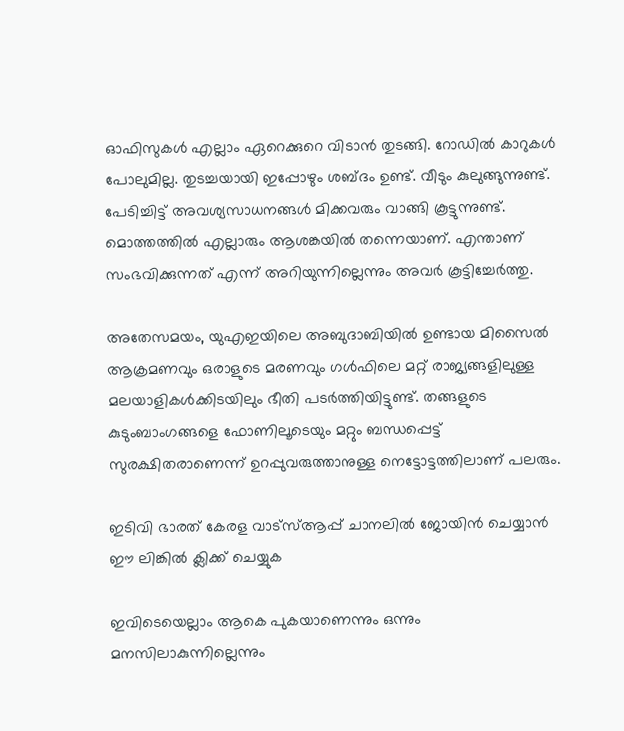ഓഫിസുകൾ എല്ലാം ഏറെക്കുറെ വിടാൻ തുടങ്ങി. റോഡിൽ കാറുകൾ പോലുമില്ല. തുടച്ചയായി ഇപ്പോഴും ശബ്‌ദം ഉണ്ട്. വീടും കുലുങ്ങുന്നുണ്ട്. പേടിച്ചിട്ട് അവശ്യസാധനങ്ങൾ മിക്കവരും വാങ്ങി കൂട്ടുന്നുണ്ട്. മൊത്തത്തിൽ എല്ലാരും ആശങ്കയിൽ തന്നെയാണ്. എന്താണ് സംഭവിക്കുന്നത് എന്ന് അറിയുന്നില്ലെന്നും അവര്‍ കൂട്ടിച്ചേര്‍ത്തു.

അതേസമയം, യുഎഇയിലെ അബുദാബിയിൽ ഉണ്ടായ മിസൈൽ ആക്രമണവും ഒരാളുടെ മരണവും ഗൾഫിലെ മറ്റ് രാജ്യങ്ങളിലുള്ള മലയാളികൾക്കിടയിലും ഭീതി പടർത്തിയിട്ടുണ്ട്. തങ്ങളുടെ കുടുംബാംഗങ്ങളെ ഫോണിലൂടെയും മറ്റും ബന്ധപ്പെട്ട് സുരക്ഷിതരാണെന്ന് ഉറപ്പുവരുത്താനുള്ള നെട്ടോട്ടത്തിലാണ് പലരും.

ഇടിവി ഭാരത് കേരള വാട്‌സ്‌ആപ്പ് ചാനലില്‍ ജോയിന്‍ ചെയ്യാന്‍ ഈ ലിങ്കില്‍ ക്ലിക്ക് ചെയ്യുക

ഇവിടെയെല്ലാം ആകെ പുകയാണെന്നും ഒന്നും മനസിലാകുന്നില്ലെന്നും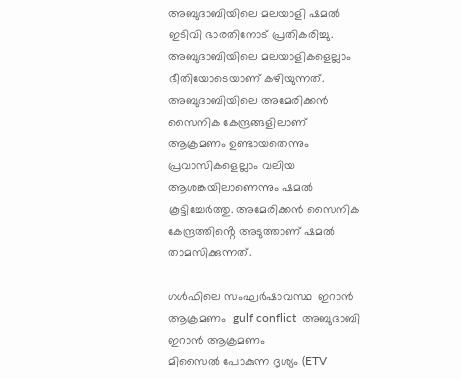അബുദാബിയിലെ മലയാളി ഷമല്‍ ഇടിവി ഭാരതിനോട് പ്രതികരിച്ചു. അബുദാബിയിലെ മലയാളികളെല്ലാം ഭീതിയോടെയാണ് കഴിയുന്നത്. അബുദാബിയിലെ അമേരിക്കൻ സൈനിക കേന്ദ്രങ്ങളിലാണ് ആക്രമണം ഉണ്ടായതെന്നും പ്രവാസികളെല്ലാം വലിയ ആശങ്കയിലാണെന്നും ഷമല്‍ കൂട്ടിച്ചേര്‍ത്തു. അമേരിക്കൻ സൈനിക കേന്ദ്രത്തിൻ്റെ അടുത്താണ് ഷമല്‍ താമസിക്കുന്നത്.

ഗള്‍ഫിലെ സംഘര്‍ഷാവസ്ഥ  ഇറാൻ ആക്രമണം  gulf conflict  അബുദാബി ഇറാൻ ആക്രമണം
മിസൈല്‍ പോകുന്ന ദൃശ്യം (ETV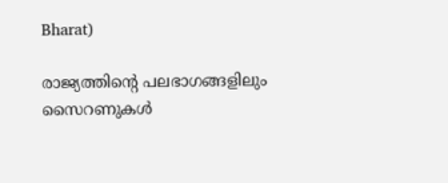Bharat)

രാജ്യത്തിൻ്റെ പലഭാഗങ്ങളിലും സൈറണുകള്‍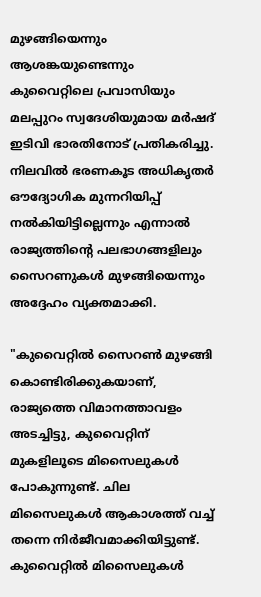മുഴങ്ങിയെന്നും ആശങ്കയുണ്ടെന്നും കുവൈറ്റിലെ പ്രവാസിയും മലപ്പുറം സ്വദേശിയുമായ മര്‍ഷദ് ഇടിവി ഭാരതിനോട് പ്രതികരിച്ചു. നിലവില്‍ ഭരണകൂട അധികൃതര്‍ ഔദ്യോഗിക മുന്നറിയിപ്പ് നല്‍കിയിട്ടില്ലെന്നും എന്നാല്‍ രാജ്യത്തിൻ്റെ പലഭാഗങ്ങളിലും സൈറണുകള്‍ മുഴങ്ങിയെന്നും അദ്ദേഹം വ്യക്തമാക്കി.

"കുവൈറ്റില്‍ സൈറണ്‍ മുഴങ്ങി കൊണ്ടിരിക്കുകയാണ്, രാജ്യത്തെ വിമാനത്താവളം അടച്ചിട്ടു, കുവൈറ്റിന് മുകളിലൂടെ മിസൈലുകള്‍ പോകുന്നുണ്ട്. ചില മിസൈലുകള്‍ ആകാശത്ത് വച്ച് തന്നെ നിര്‍ജീവമാക്കിയിട്ടുണ്ട്. കുവൈറ്റില്‍ മിസൈലുകള്‍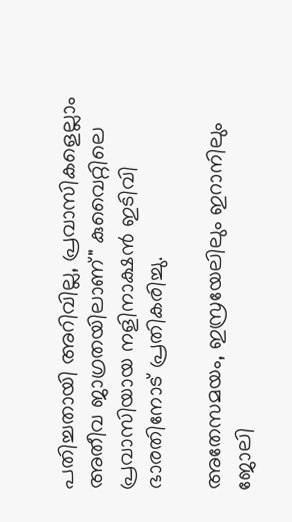പതിച്ചതായി അറിവില്ല, പ്രവാസികളെല്ലാം അതീവ ജാഗ്രതയിലാണ്" കുവൈറ്റിലെ പ്രവാസിയായ നളിനാക്ഷൻ ഇടിവി ഭാരതിനോട് പ്രതികരിച്ചു.

അതേസമയം, ഇസ്രയേലിലും ഇറാനിലും ജോലി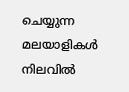ചെയ്യുന്ന മലയാളികൾ നിലവിൽ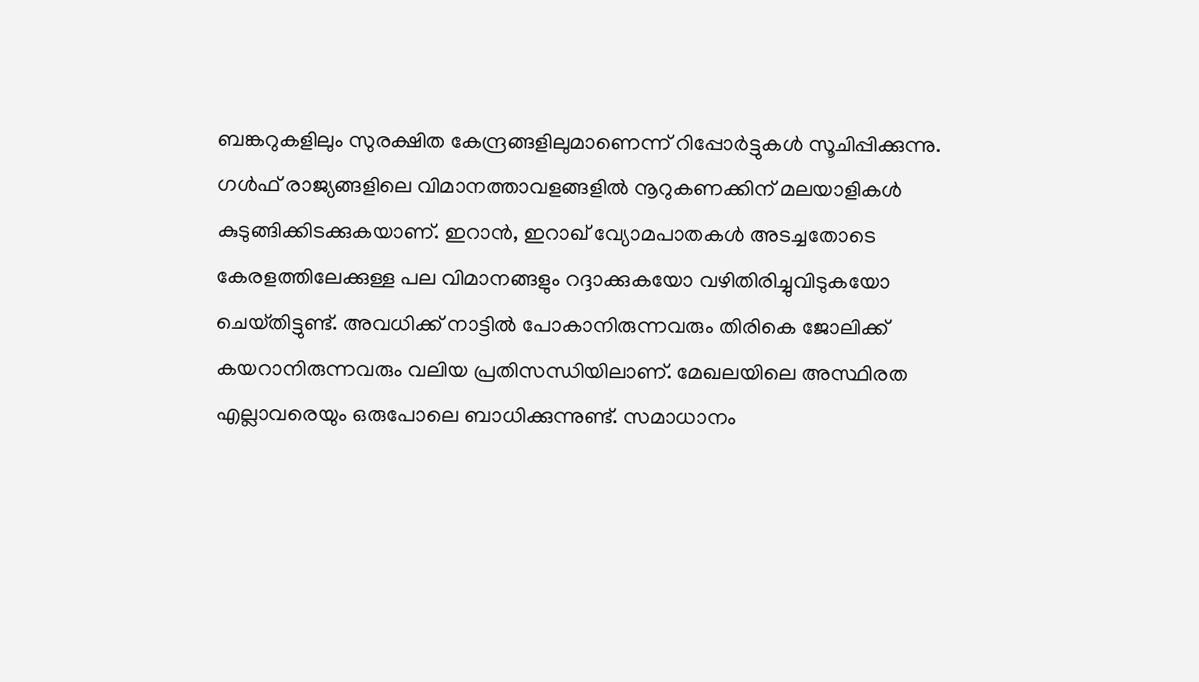ബങ്കറുകളിലും സുരക്ഷിത കേന്ദ്രങ്ങളിലുമാണെന്ന് റിപ്പോർട്ടുകൾ സൂചിപ്പിക്കുന്നു. ഗൾഫ് രാജ്യങ്ങളിലെ വിമാനത്താവളങ്ങളിൽ നൂറുകണക്കിന് മലയാളികൾ കുടുങ്ങിക്കിടക്കുകയാണ്. ഇറാൻ, ഇറാഖ് വ്യോമപാതകൾ അടച്ചതോടെ കേരളത്തിലേക്കുള്ള പല വിമാനങ്ങളും റദ്ദാക്കുകയോ വഴിതിരിച്ചുവിടുകയോ ചെയ്‌തിട്ടുണ്ട്. അവധിക്ക് നാട്ടിൽ പോകാനിരുന്നവരും തിരികെ ജോലിക്ക് കയറാനിരുന്നവരും വലിയ പ്രതിസന്ധിയിലാണ്. മേഖലയിലെ അസ്ഥിരത എല്ലാവരെയും ഒരുപോലെ ബാധിക്കുന്നുണ്ട്. സമാധാനം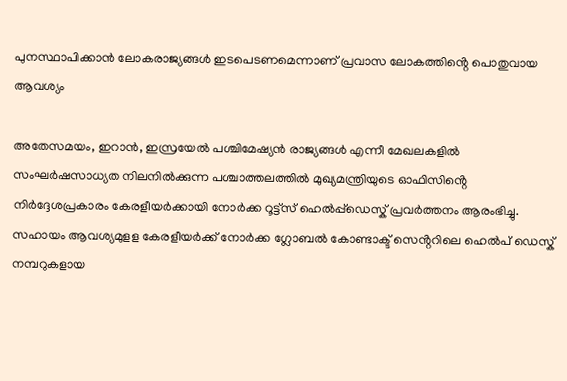പുനസ്ഥാപിക്കാൻ ലോകരാജ്യങ്ങൾ ഇടപെടണമെന്നാണ് പ്രവാസ ലോകത്തിൻ്റെ പൊതുവായ ആവശ്യം

അതേസമയം, ഇറാന്‍, ഇസ്രയേല്‍ പശ്ചിമേഷ്യന്‍ രാജ്യങ്ങള്‍ എന്നീ മേഖലകളില്‍ സംഘര്‍ഷസാധ്യത നിലനില്‍ക്കുന്ന പശ്ചാത്തലത്തില്‍ മുഖ്യമന്ത്രിയുടെ ഓഫിസിൻ്റെ നിര്‍ദ്ദേശപ്രകാരം കേരളീയര്‍ക്കായി നോര്‍ക്ക റൂട്ട്സ് ഹെല്‍പ്പ്ഡെസ്ക് പ്രവര്‍ത്തനം ആരംഭിച്ചു. സഹായം ആവശ്യമുളള കേരളീയര്‍ക്ക് നോർക്ക ഗ്ലോബൽ കോണ്ടാക്ട് സെൻ്ററിലെ ഹെല്‍പ് ഡെസ്ക് നമ്പറുകളായ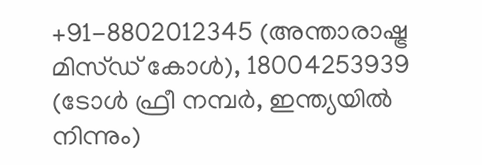+91-8802012345 (അന്താരാഷ്ട്ര മിസ്ഡ് കോൾ), 18004253939 (ടോൾ ഫ്രീ നമ്പർ, ഇന്ത്യയില്‍ നിന്നും)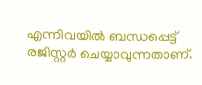എന്നിവയില്‍ ബന്ധപ്പെട്ട് രജിസ്റ്റര്‍ ചെയ്യാവുന്നതാണ്.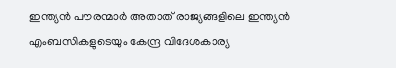ഇന്ത്യന്‍ പൗരന്മാര്‍ അതാത് രാജ്യങ്ങളിലെ ഇന്ത്യന്‍ എംബസികളുടെയും കേന്ദ്ര വിദേശകാര്യ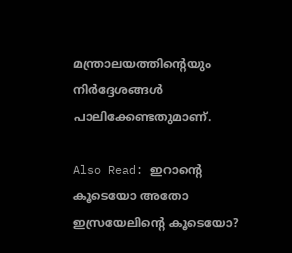മന്ത്രാലയത്തിന്റെയും നിര്‍ദ്ദേശങ്ങള്‍ പാലിക്കേണ്ടതുമാണ്.

Also Read: ഇറാൻ്റെ കൂടെയോ അതോ ഇസ്രയേലിൻ്റെ കൂടെയോ?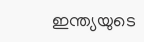ഇന്ത്യയുടെ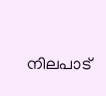നിലപാട്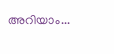അറിയാം...